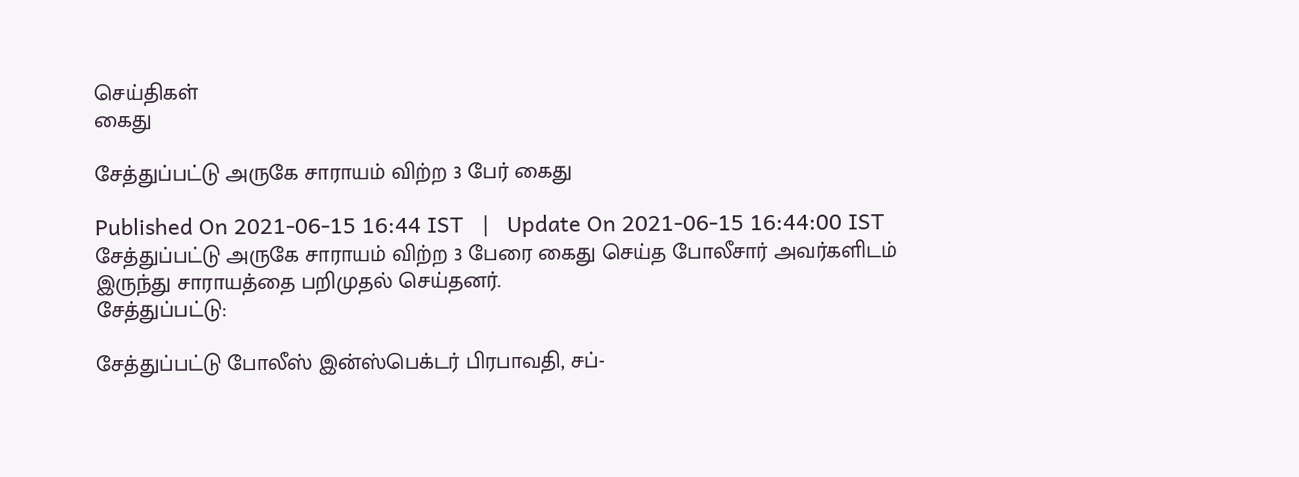செய்திகள்
கைது

சேத்துப்பட்டு அருகே சாராயம் விற்ற 3 பேர் கைது

Published On 2021-06-15 16:44 IST   |   Update On 2021-06-15 16:44:00 IST
சேத்துப்பட்டு அருகே சாராயம் விற்ற 3 பேரை கைது செய்த போலீசார் அவர்களிடம் இருந்து சாராயத்தை பறிமுதல் செய்தனர்.
சேத்துப்பட்டு:

சேத்துப்பட்டு போலீஸ் இன்ஸ்பெக்டர் பிரபாவதி, சப்-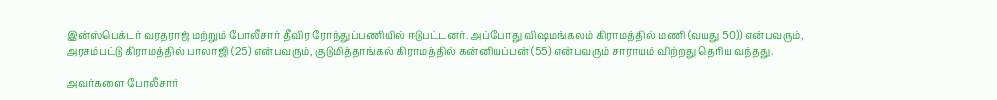இன்ஸ்பெக்டர் வரதராஜ் மற்றும் போலீசார் தீவிர ரோந்துப்பணியில் ஈடுபட்டனர். அப்போது விஷமங்கலம் கிராமத்தில் மணி (வயது 50)) என்பவரும், அரசம்பட்டு கிராமத்தில் பாலாஜி (25) என்பவரும், குடுமித்தாங்கல் கிராமத்தில் கன்னியப்பன் (55) என்பவரும் சாராயம் விற்றது தெரிய வந்தது.

அவர்களை போலீசார்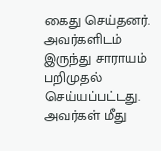கைது செய்தனர். அவர்களிடம் இருந்து சாராயம் பறிமுதல் செய்யப்பட்டது. அவர்கள் மீது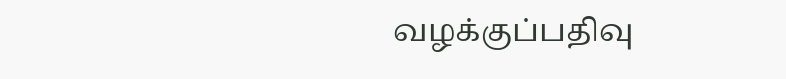வழக்குப்பதிவு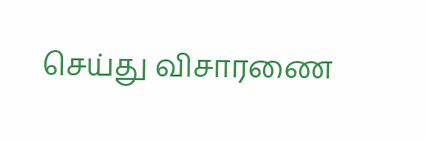செய்து விசாரணை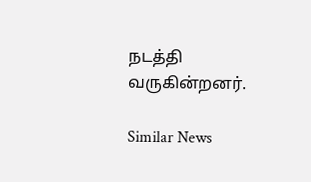நடத்தி வருகின்றனர்.

Similar News